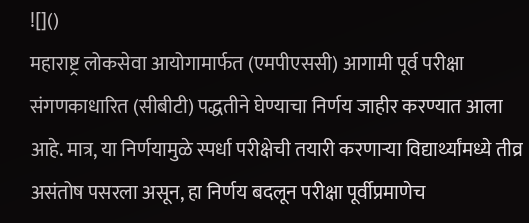![]()
महाराष्ट्र लोकसेवा आयोगामार्फत (एमपीएससी) आगामी पूर्व परीक्षा संगणकाधारित (सीबीटी) पद्धतीने घेण्याचा निर्णय जाहीर करण्यात आला आहे. मात्र, या निर्णयामुळे स्पर्धा परीक्षेची तयारी करणाऱ्या विद्यार्थ्यांमध्ये तीव्र असंतोष पसरला असून, हा निर्णय बदलून परीक्षा पूर्वीप्रमाणेच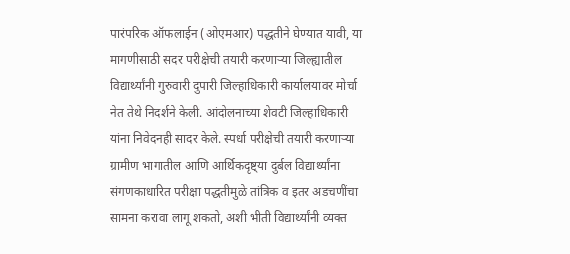पारंपरिक ऑफलाईन (ओएमआर) पद्धतीने घेण्यात यावी, या मागणीसाठी सदर परीक्षेची तयारी करणाऱ्या जिल्ह्यातील विद्यार्थ्यांनी गुरुवारी दुपारी जिल्हाधिकारी कार्यालयावर मोर्चा नेत तेथे निदर्शने केली. आंदोलनाच्या शेवटी जिल्हाधिकारी यांना निवेदनही सादर केले. स्पर्धा परीक्षेची तयारी करणाऱ्या ग्रामीण भागातील आणि आर्थिकदृष्ट्या दुर्बल विद्यार्थ्यांना संगणकाधारित परीक्षा पद्धतीमुळे तांत्रिक व इतर अडचणींचा सामना करावा लागू शकतो, अशी भीती विद्यार्थ्यांनी व्यक्त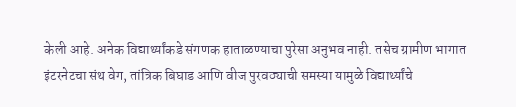केली आहे. अनेक विद्यार्थ्यांकडे संगणक हाताळण्याचा पुरेसा अनुभव नाही. तसेच ग्रामीण भागात इंटरनेटचा संथ वेग, तांत्रिक बिघाड आणि वीज पुरवठ्याची समस्या यामुळे विद्यार्थ्यांचे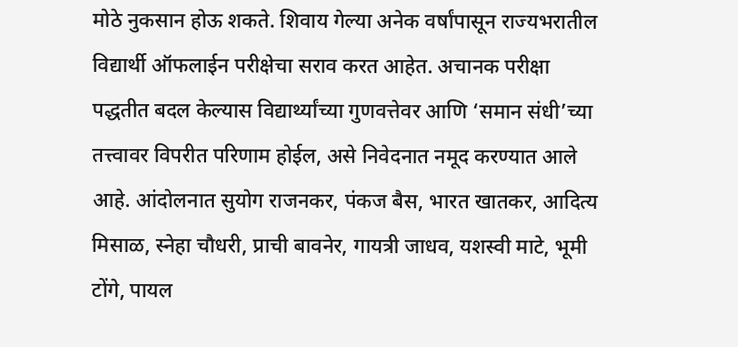मोठे नुकसान होऊ शकते. शिवाय गेल्या अनेक वर्षांपासून राज्यभरातील विद्यार्थी ऑफलाईन परीक्षेचा सराव करत आहेत. अचानक परीक्षा पद्धतीत बदल केल्यास विद्यार्थ्यांच्या गुणवत्तेवर आणि ‘समान संधी’च्या तत्त्वावर विपरीत परिणाम होईल, असे निवेदनात नमूद करण्यात आले आहे. आंदोलनात सुयोग राजनकर, पंकज बैस, भारत खातकर, आदित्य मिसाळ, स्नेहा चौधरी, प्राची बावनेर, गायत्री जाधव, यशस्वी माटे, भूमी टोंगे, पायल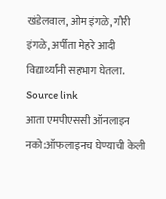खंडेलवाल, ओम इंगळे, गौरी इंगळे, अर्पीता मेहरे आदी विद्यार्थ्यांनी सहभाग घेतला.
Source link
आता एमपीएससी ऑनलाइन नको:ऑफलाइनच घेण्याची केली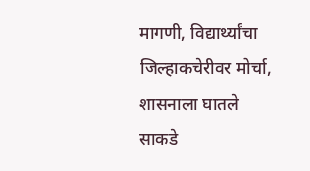मागणी, विद्यार्थ्यांचा जिल्हाकचेरीवर मोर्चा, शासनाला घातले साकडे